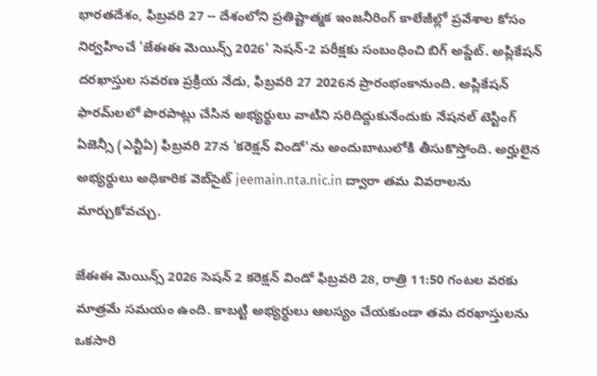భారతదేశం, ఫిబ్రవరి 27 -- దేశంలోని ప్రతిష్టాత్మక ఇంజనీరింగ్ కాలేజీల్లో ప్రవేశాల కోసం నిర్వహించే 'జేఈఈ మెయిన్స్ 2026' సెషన్-2 పరీక్షకు సంబంధించి బిగ్ అప్డేట్. అప్లికేషన్ దరఖాస్తుల సవరణ ప్రక్రియ నేడు, ఫిబ్రవరి 27 2026న ప్రారంభంకానుంది. అప్లికేషన్ ఫారమ్‌లలో పొరపాట్లు చేసిన అభ్యర్థులు వాటిని సరిదిద్దుకునేందుకు నేషనల్ టెస్టింగ్ ఏజెన్సీ (ఎన్టీఏ) ఫిబ్రవరి 27న 'కరెక్షన్ విండో'ను అందుబాటులోకి తీసుకొస్తోంది. అర్హులైన అభ్యర్థులు అధికారిక వెబ్‌సైట్ jeemain.nta.nic.in ద్వారా తమ వివరాలను మార్చుకోవచ్చు.

జేఈఈ మెయిన్స్ 2026 సెషన్ 2 కరెక్షన్ విండో ఫిబ్రవరి 28, రాత్రి 11:50 గంటల వరకు మాత్రమే సమయం ఉంది. కాబట్టి అభ్యర్థులు ఆలస్యం చేయకుండా తమ దరఖాస్తులను ఒకసారి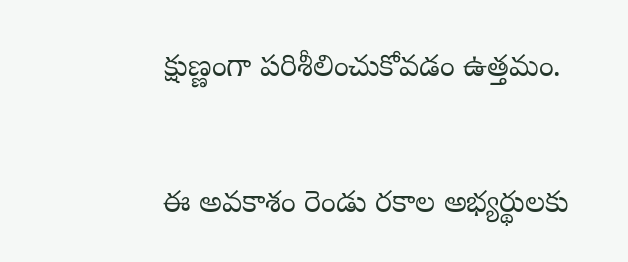క్షుణ్ణంగా పరిశీలించుకోవడం ఉత్తమం.

ఈ అవకాశం రెండు రకాల అభ్యర్థులకు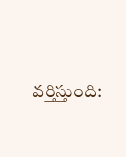వర్తిస్తుంది: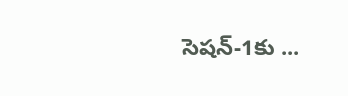సెషన్-1కు ...